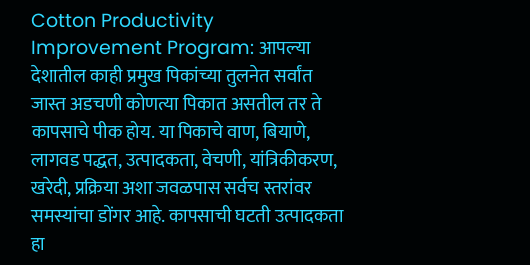Cotton Productivity Improvement Program: आपल्या देशातील काही प्रमुख पिकांच्या तुलनेत सर्वांत जास्त अडचणी कोणत्या पिकात असतील तर ते कापसाचे पीक होय. या पिकाचे वाण, बियाणे, लागवड पद्धत, उत्पादकता, वेचणी, यांत्रिकीकरण, खरेदी, प्रक्रिया अशा जवळपास सर्वच स्तरांवर समस्यांचा डोंगर आहे. कापसाची घटती उत्पादकता हा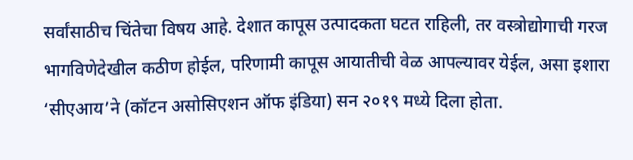सर्वांसाठीच चिंतेचा विषय आहे. देशात कापूस उत्पादकता घटत राहिली, तर वस्त्रोद्योगाची गरज भागविणेदेखील कठीण होईल, परिणामी कापूस आयातीची वेळ आपल्यावर येईल, असा इशारा ‘सीएआय’ने (कॉटन असोसिएशन ऑफ इंडिया) सन २०१९ मध्ये दिला होता.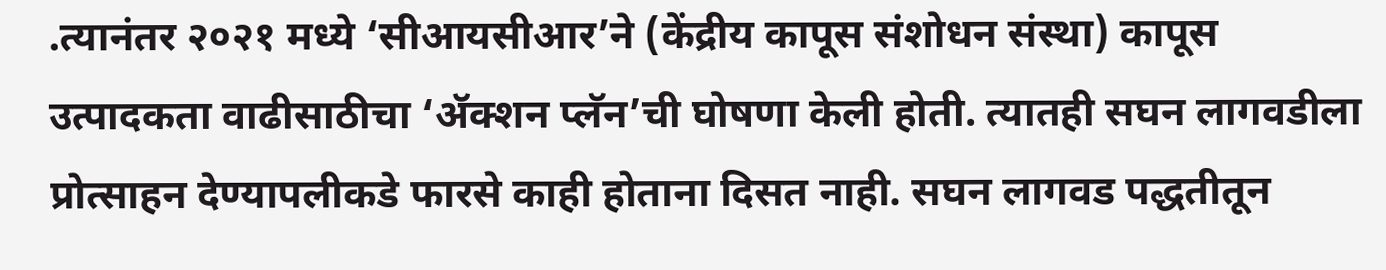.त्यानंतर २०२१ मध्ये ‘सीआयसीआर’ने (केंद्रीय कापूस संशोधन संस्था) कापूस उत्पादकता वाढीसाठीचा ‘ॲक्शन प्लॅन’ची घोषणा केली होती. त्यातही सघन लागवडीला प्रोत्साहन देण्यापलीकडे फारसे काही होताना दिसत नाही. सघन लागवड पद्धतीतून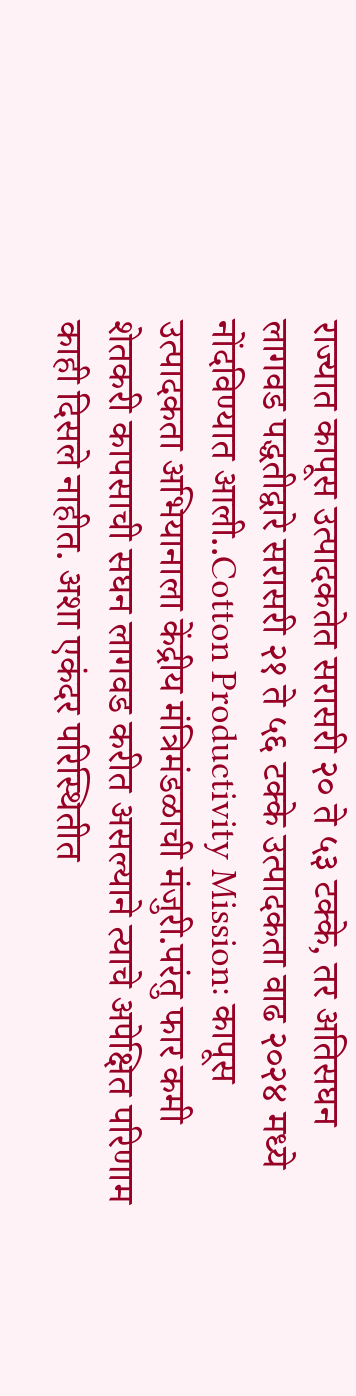राज्यात कापूस उत्पादकतेत सरासरी २० ते ५३ टक्के, तर अतिसघन लागवड पद्धतीद्वारे सरासरी २१ ते ५६ टक्के उत्पादकता वाढ २०२४ मध्ये नोंदविण्यात आली..Cotton Productivity Mission: कापूस उत्पादकता अभियानाला केंद्रीय मंत्रिमंडळाची मंजुरी.परंतु फार कमी शेतकरी कापसाची सघन लागवड करीत असल्याने त्याचे अपेक्षित परिणाम काही दिसले नाहीत. अशा एकंदर परिस्थितीत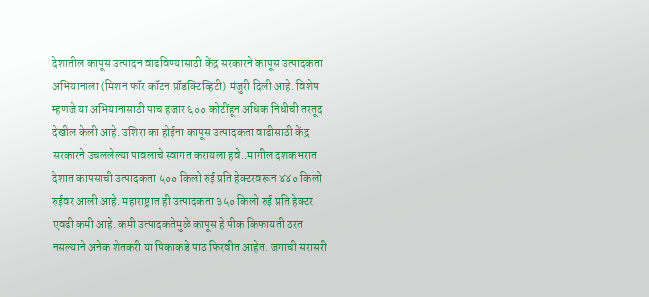देशातील कापूस उत्पादन वाढविण्यासाठी केंद्र सरकारने कापूस उत्पादकता अभियानाला (मिशन फॉर कॉटन प्रॉडक्टिव्हिटी) मंजुरी दिली आहे. विशेष म्हणजे या अभियानासाठी पाच हजार ६०० कोटींहून अधिक निधीची तरतूद देखील केली आहे. उशिरा का होईना कापूस उत्पादकता वाढीसाठी केंद्र सरकारने उचललेल्या पावलाचे स्वागत करायला हवे..मागील दशकभरात देशात कापसाची उत्पादकता ५०० किलो रुई प्रति हेक्टरवरून ४४० किलो रुईवर आली आहे. महाराष्ट्रात ही उत्पादकता ३५० किलो रुई प्रति हेक्टर एवढी कमी आहे. कमी उत्पादकतेमुळे कापूस हे पीक किफायती ठरत नसल्याने अनेक शेतकरी या पिकाकडे पाठ फिरवीत आहेत. जगाची सरासरी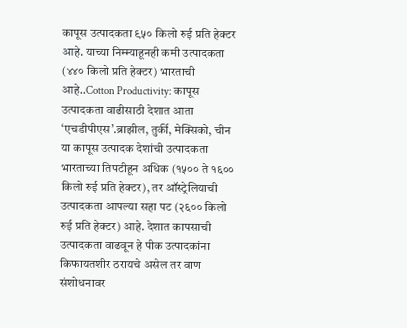कापूस उत्पादकता ९५० किलो रुई प्रति हेक्टर आहे. याच्या निम्म्याहूनही कमी उत्पादकता (४४० किलो प्रति हेक्टर) भारताची आहे..Cotton Productivity: कापूस उत्पादकता वाढीसाठी देशात आता ‘एचडीपीएस’.ब्राझील, तुर्की, मेक्सिको, चीन या कापूस उत्पादक देशांची उत्पादकता भारताच्या तिपटीहून अधिक (१५०० ते १६०० किलो रुई प्रति हेक्टर), तर ऑस्ट्रेलियाची उत्पादकता आपल्या सहा पट (२६०० किलो रुई प्रति हेक्टर) आहे. देशात कापसाची उत्पादकता वाढवून हे पीक उत्पादकांना किफायतशीर ठरायचे असेल तर वाण संशोधनावर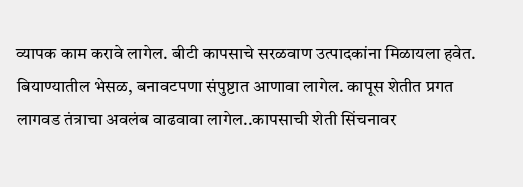व्यापक काम करावे लागेल. बीटी कापसाचे सरळवाण उत्पादकांना मिळायला हवेत. बियाण्यातील भेसळ, बनावटपणा संपुष्टात आणावा लागेल. कापूस शेतीत प्रगत लागवड तंत्राचा अवलंब वाढवावा लागेल..कापसाची शेती सिंचनावर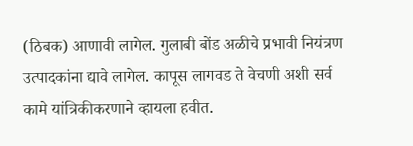(ठिबक) आणावी लागेल. गुलाबी बोंड अळीचे प्रभावी नियंत्रण उत्पादकांना द्यावे लागेल. कापूस लागवड ते वेचणी अशी सर्व कामे यांत्रिकीकरणाने व्हायला हवीत.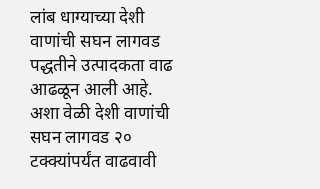लांब धाग्याच्या देशी वाणांची सघन लागवड पद्धतीने उत्पादकता वाढ आढळून आली आहे. अशा वेळी देशी वाणांची सघन लागवड २० टक्क्यांपर्यंत वाढवावी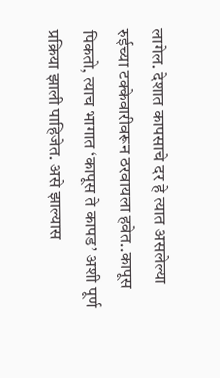लागेल. देशात कापसाचे दर हे त्यात असलेल्या रुईच्या टक्केवारीवरून ठरवायला हवेत..कापूस पिकतो, त्याच भागात ‘कापूस ते कापड’ अशी पूर्ण प्रक्रिया झाली पाहिजेत. असे झाल्यास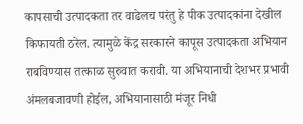कापसाची उत्पादकता तर वाढेलच परंतु हे पीक उत्पादकांना देखील किफायती ठरेल. त्यामुळे केंद्र सरकारने कापूस उत्पादकता अभियान राबविण्यास तत्काळ सुरुवात करावी. या अभियानाची देशभर प्रभावी अंमलबजावणी होईल, अभियानासाठी मंजूर निधी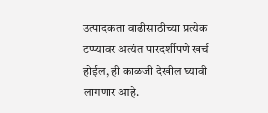उत्पादकता वाढीसाठीच्या प्रत्येक टप्प्यावर अत्यंत पारदर्शीपणे खर्च होईल, ही काळजी देखील घ्यावी लागणार आहे.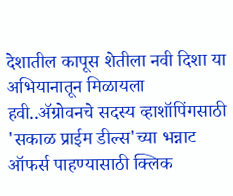देशातील कापूस शेतीला नवी दिशा या अभियानातून मिळायला हवी..ॲग्रोवनचे सदस्य व्हाशॉपिंगसाठी 'सकाळ प्राईम डील्स'च्या भन्नाट ऑफर्स पाहण्यासाठी क्लिक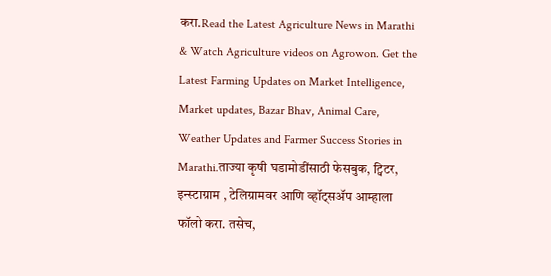करा.Read the Latest Agriculture News in Marathi & Watch Agriculture videos on Agrowon. Get the Latest Farming Updates on Market Intelligence, Market updates, Bazar Bhav, Animal Care, Weather Updates and Farmer Success Stories in Marathi.ताज्या कृषी घडामोडींसाठी फेसबुक, ट्विटर, इन्स्टाग्राम , टेलिग्रामवर आणि व्हॉट्सॲप आम्हाला फॉलो करा. तसेच,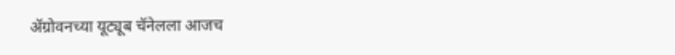ॲग्रोवनच्या यूट्यूब चॅनेलला आजच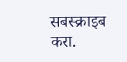सबस्क्राइब करा.